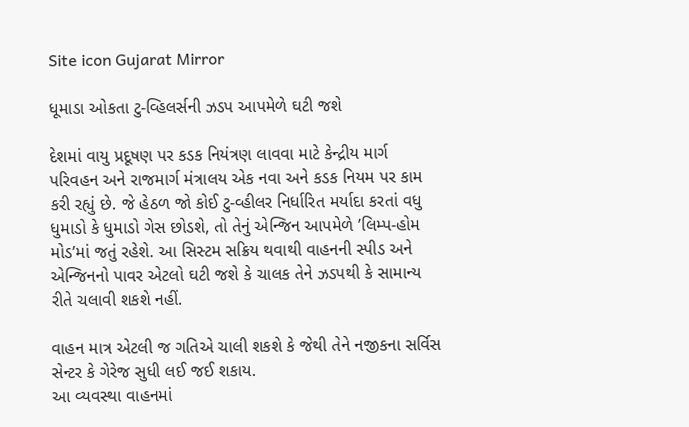Site icon Gujarat Mirror

ધૂમાડા ઓકતા ટુ-વ્હિલર્સની ઝડપ આપમેળે ઘટી જશે

દેશમાં વાયુ પ્રદૂષણ પર કડક નિયંત્રણ લાવવા માટે કેન્દ્રીય માર્ગ પરિવહન અને રાજમાર્ગ મંત્રાલય એક નવા અને કડક નિયમ પર કામ કરી રહ્યું છે. જે હેઠળ જો કોઈ ટુ-વ્હીલર નિર્ધારિત મર્યાદા કરતાં વધુ ધુમાડો કે ધુમાડો ગેસ છોડશે, તો તેનું એન્જિન આપમેળે ’લિમ્પ-હોમ મોડ’માં જતું રહેશે. આ સિસ્ટમ સક્રિય થવાથી વાહનની સ્પીડ અને એન્જિનનો પાવર એટલો ઘટી જશે કે ચાલક તેને ઝડપથી કે સામાન્ય રીતે ચલાવી શકશે નહીં.

વાહન માત્ર એટલી જ ગતિએ ચાલી શકશે કે જેથી તેને નજીકના સર્વિસ સેન્ટર કે ગેરેજ સુધી લઈ જઈ શકાય.
આ વ્યવસ્થા વાહનમાં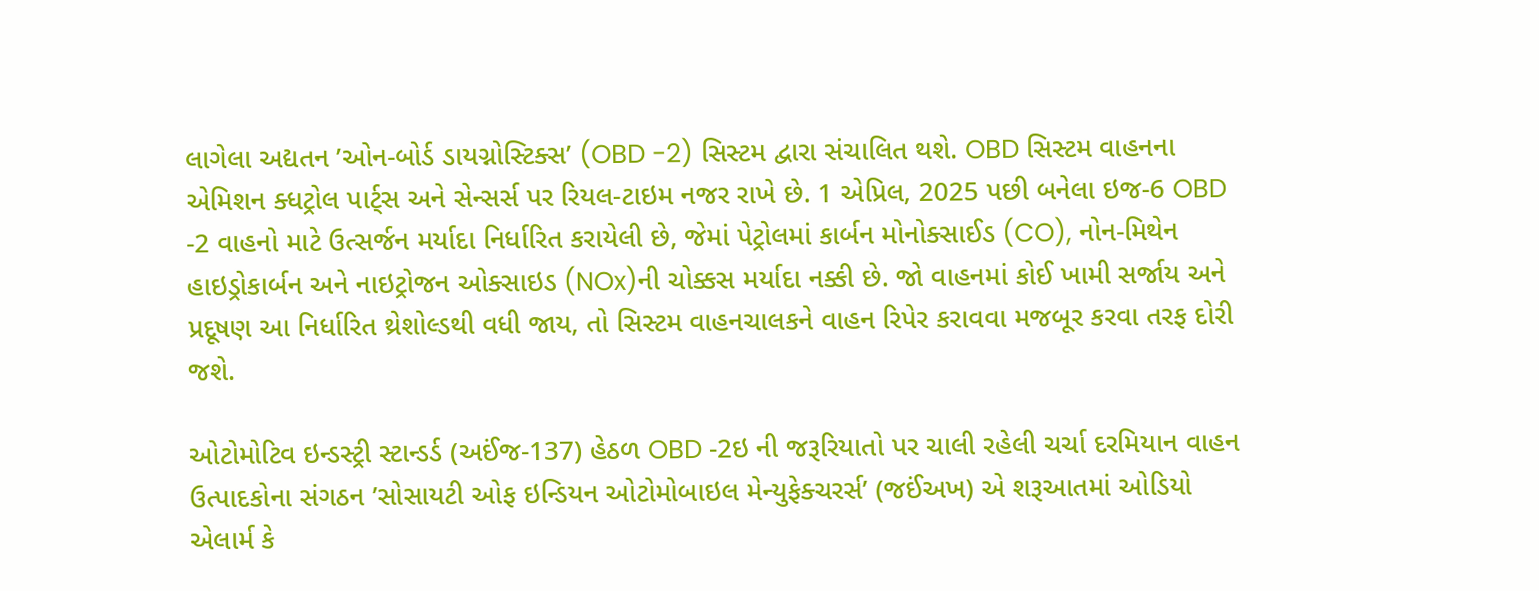લાગેલા અદ્યતન ’ઓન-બોર્ડ ડાયગ્નોસ્ટિક્સ’ (OBD -2) સિસ્ટમ દ્વારા સંચાલિત થશે. OBD સિસ્ટમ વાહનના એમિશન ક્ધટ્રોલ પાર્ટ્સ અને સેન્સર્સ પર રિયલ-ટાઇમ નજર રાખે છે. 1 એપ્રિલ, 2025 પછી બનેલા ઇજ-6 OBD -2 વાહનો માટે ઉત્સર્જન મર્યાદા નિર્ધારિત કરાયેલી છે, જેમાં પેટ્રોલમાં કાર્બન મોનોક્સાઈડ (CO), નોન-મિથેન હાઇડ્રોકાર્બન અને નાઇટ્રોજન ઓક્સાઇડ (NOx)ની ચોક્કસ મર્યાદા નક્કી છે. જો વાહનમાં કોઈ ખામી સર્જાય અને પ્રદૂષણ આ નિર્ધારિત થ્રેશોલ્ડથી વધી જાય, તો સિસ્ટમ વાહનચાલકને વાહન રિપેર કરાવવા મજબૂર કરવા તરફ દોરી જશે.

ઓટોમોટિવ ઇન્ડસ્ટ્રી સ્ટાન્ડર્ડ (અઈંજ-137) હેઠળ OBD -2ઇ ની જરૂરિયાતો પર ચાલી રહેલી ચર્ચા દરમિયાન વાહન ઉત્પાદકોના સંગઠન ’સોસાયટી ઓફ ઇન્ડિયન ઓટોમોબાઇલ મેન્યુફેક્ચરર્સ’ (જઈંઅખ) એ શરૂઆતમાં ઓડિયો એલાર્મ કે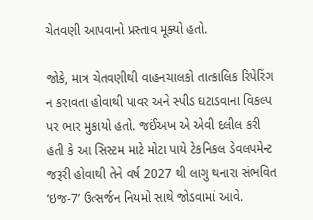ચેતવણી આપવાનો પ્રસ્તાવ મૂક્યો હતો.

જોકે, માત્ર ચેતવણીથી વાહનચાલકો તાત્કાલિક રિપેરિંગ ન કરાવતા હોવાથી પાવર અને સ્પીડ ઘટાડવાના વિકલ્પ પર ભાર મુકાયો હતો. જઈંઅખ એ એવી દલીલ કરી હતી કે આ સિસ્ટમ માટે મોટા પાયે ટેકનિકલ ડેવલપમેન્ટ જરૂરી હોવાથી તેને વર્ષ 2027 થી લાગુ થનારા સંભવિત ’ઇજ-7’ ઉત્સર્જન નિયમો સાથે જોડવામાં આવે.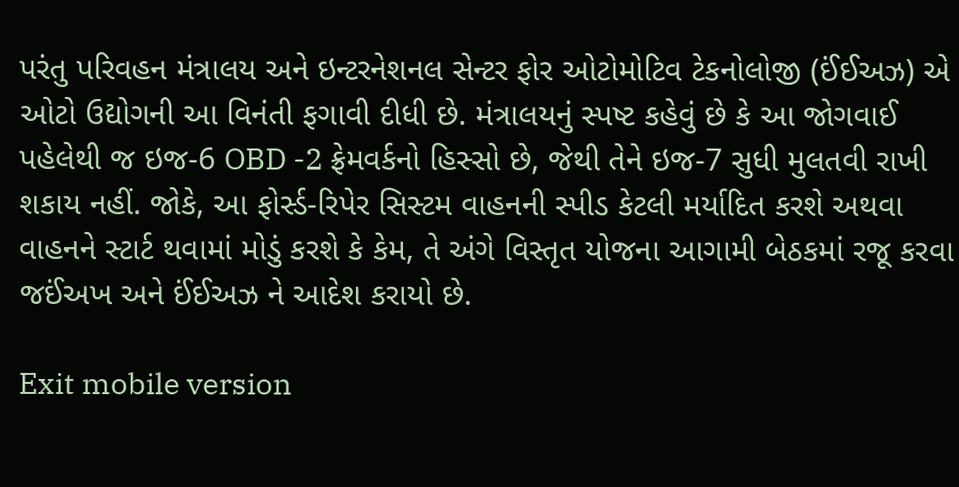પરંતુ પરિવહન મંત્રાલય અને ઇન્ટરનેશનલ સેન્ટર ફોર ઓટોમોટિવ ટેકનોલોજી (ઈંઈઅઝ) એ ઓટો ઉદ્યોગની આ વિનંતી ફગાવી દીધી છે. મંત્રાલયનું સ્પષ્ટ કહેવું છે કે આ જોગવાઈ પહેલેથી જ ઇજ-6 OBD -2 ફ્રેમવર્કનો હિસ્સો છે, જેથી તેને ઇજ-7 સુધી મુલતવી રાખી શકાય નહીં. જોકે, આ ફોર્સ્ડ-રિપેર સિસ્ટમ વાહનની સ્પીડ કેટલી મર્યાદિત કરશે અથવા વાહનને સ્ટાર્ટ થવામાં મોડું કરશે કે કેમ, તે અંગે વિસ્તૃત યોજના આગામી બેઠકમાં રજૂ કરવા જઈંઅખ અને ઈંઈઅઝ ને આદેશ કરાયો છે.

Exit mobile version